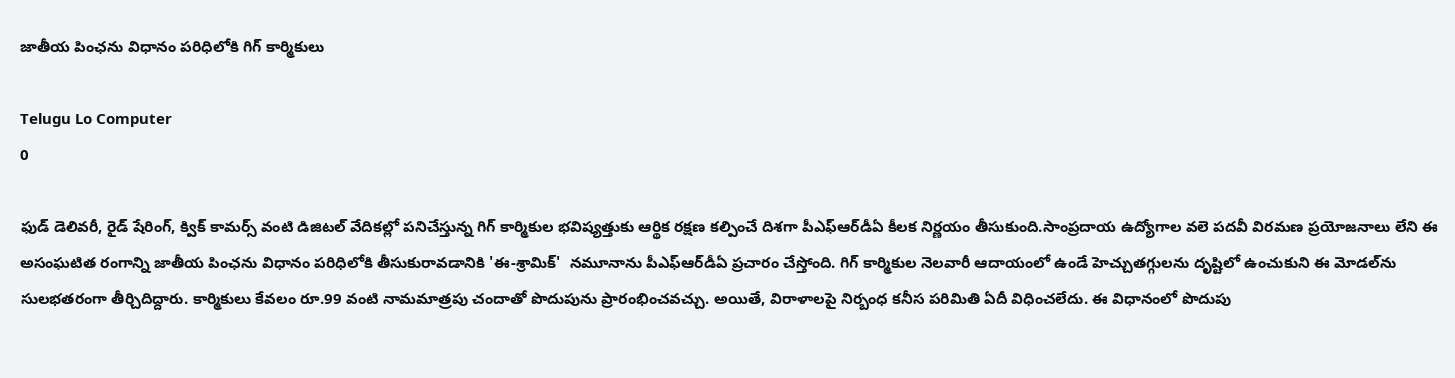జాతీయ పింఛను విధానం పరిధిలోకి గిగ్ కార్మికులు

Telugu Lo Computer
0

ఫుడ్ డెలివరీ, రైడ్ షేరింగ్, క్విక్ కామర్స్ వంటి డిజిటల్ వేదికల్లో పనిచేస్తున్న గిగ్ కార్మికుల భవిష్యత్తుకు ఆర్థిక రక్షణ కల్పించే దిశగా పీఎఫ్‌ఆర్‌డీఏ కీలక నిర్ణయం తీసుకుంది.సాంప్రదాయ ఉద్యోగాల వలె పదవీ విరమణ ప్రయోజనాలు లేని ఈ అసంఘటిత రంగాన్ని జాతీయ పింఛను విధానం పరిధిలోకి తీసుకురావడానికి 'ఈ-శ్రామిక్'  నమూనాను పీఎఫ్‌ఆర్‌డీఏ ప్రచారం చేస్తోంది. గిగ్ కార్మికుల నెలవారీ ఆదాయంలో ఉండే హెచ్చుతగ్గులను దృష్టిలో ఉంచుకుని ఈ మోడల్‌ను సులభతరంగా తీర్చిదిద్దారు. కార్మికులు కేవలం రూ.99 వంటి నామమాత్రపు చందాతో పొదుపును ప్రారంభించవచ్చు. అయితే, విరాళాలపై నిర్బంధ కనీస పరిమితి ఏదీ విధించలేదు. ఈ విధానంలో పొదుపు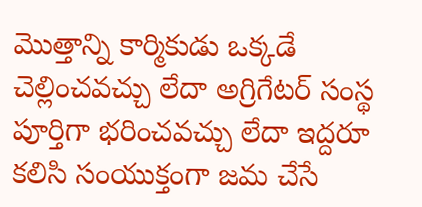మొత్తాన్ని కార్మికుడు ఒక్కడే చెల్లించవచ్చు లేదా అగ్రిగేటర్ సంస్థ పూర్తిగా భరించవచ్చు లేదా ఇద్దరూ కలిసి సంయుక్తంగా జమ చేసే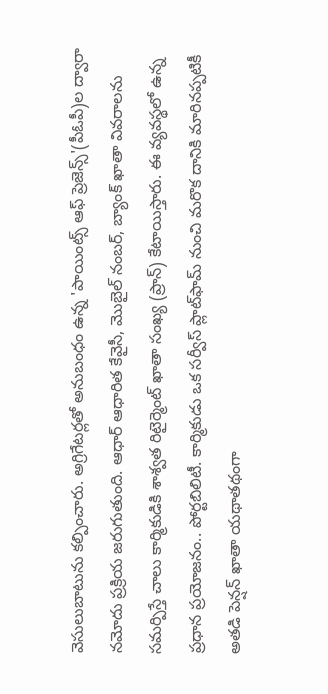వెసులుబాటును కల్పించారు. అగ్రిగేటర్లతో అనుబంధం ఉన్న 'పాయింట్స్ ఆఫ్ ప్రెజెన్స్'(పీఓపీ)ల ద్వారా నమోదు ప్రక్రియ జరుగుతుంది. ఆధార్ ఆధారిత కేవైసీ, మొబైల్ నంబర్, బ్యాంక్ ఖాతా వివరాలను సమర్పిస్తే చాలు కార్మికుడికి శాశ్వత రిటైర్మెంట్ ఖాతా సంఖ్య (ప్రాన్‌) కేటాయిస్తారు. ఈ వ్యవస్థలో ఉన్న ప్రధాన ప్రయోజనం.. పోర్టబిలిటీ. కార్మికుడు ఒక సర్వీస్ ప్లాట్‌ఫామ్ నుంచి మరొక దానికి మారినప్పటికీ అతడి పెన్షన్ ఖాతా యథాతథంగా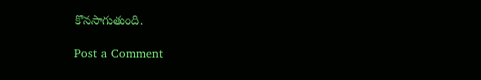కొనసాగుతుంది.

Post a Comment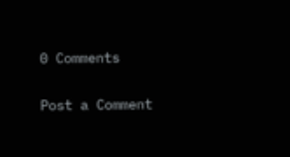0 Comments

Post a Comment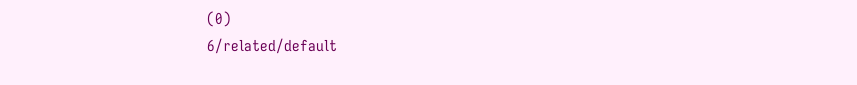(0)
6/related/default